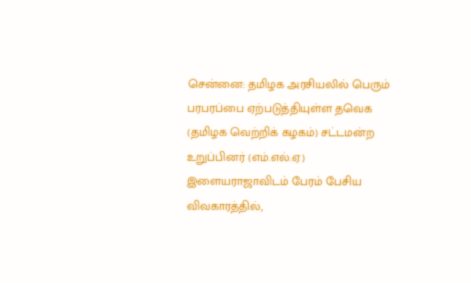சென்னை: தமிழக அரசியலில் பெரும் பரபரப்பை ஏற்படுத்தியுள்ள தவெக (தமிழக வெற்றிக் கழகம்) சட்டமன்ற உறுப்பினர் (எம்.எல்.ஏ) இளையராஜாவிடம் பேரம் பேசிய விவகாரத்தில்,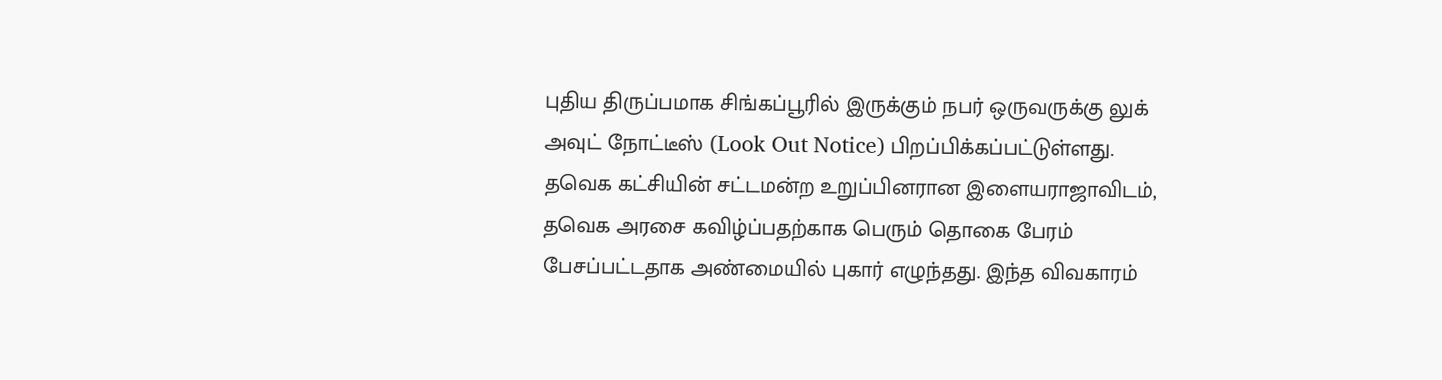புதிய திருப்பமாக சிங்கப்பூரில் இருக்கும் நபர் ஒருவருக்கு லுக் அவுட் நோட்டீஸ் (Look Out Notice) பிறப்பிக்கப்பட்டுள்ளது.
தவெக கட்சியின் சட்டமன்ற உறுப்பினரான இளையராஜாவிடம், தவெக அரசை கவிழ்ப்பதற்காக பெரும் தொகை பேரம் பேசப்பட்டதாக அண்மையில் புகார் எழுந்தது. இந்த விவகாரம்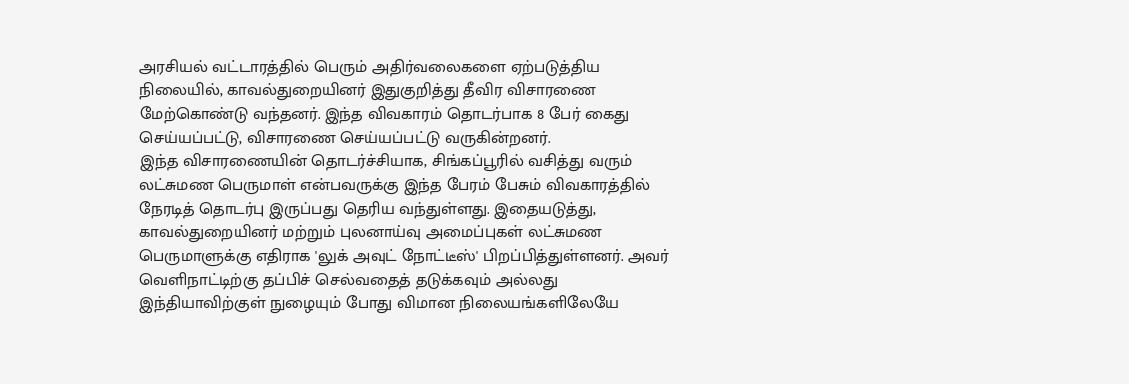அரசியல் வட்டாரத்தில் பெரும் அதிர்வலைகளை ஏற்படுத்திய நிலையில், காவல்துறையினர் இதுகுறித்து தீவிர விசாரணை மேற்கொண்டு வந்தனர். இந்த விவகாரம் தொடர்பாக 8 பேர் கைது செய்யப்பட்டு, விசாரணை செய்யப்பட்டு வருகின்றனர்.
இந்த விசாரணையின் தொடர்ச்சியாக, சிங்கப்பூரில் வசித்து வரும் லட்சுமண பெருமாள் என்பவருக்கு இந்த பேரம் பேசும் விவகாரத்தில் நேரடித் தொடர்பு இருப்பது தெரிய வந்துள்ளது. இதையடுத்து, காவல்துறையினர் மற்றும் புலனாய்வு அமைப்புகள் லட்சுமண பெருமாளுக்கு எதிராக 'லுக் அவுட் நோட்டீஸ்' பிறப்பித்துள்ளனர். அவர் வெளிநாட்டிற்கு தப்பிச் செல்வதைத் தடுக்கவும் அல்லது இந்தியாவிற்குள் நுழையும் போது விமான நிலையங்களிலேயே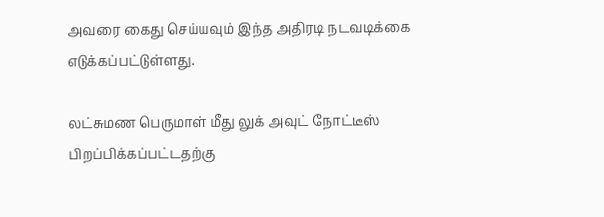அவரை கைது செய்யவும் இந்த அதிரடி நடவடிக்கை எடுக்கப்பட்டுள்ளது.

லட்சுமண பெருமாள் மீது லுக் அவுட் நோட்டீஸ் பிறப்பிக்கப்பட்டதற்கு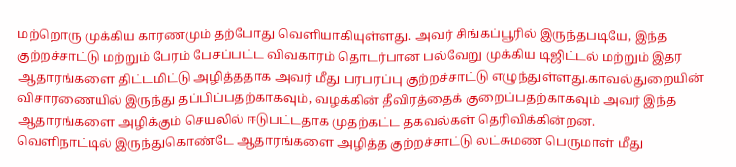மற்றொரு முக்கிய காரணமும் தற்போது வெளியாகியுள்ளது. அவர் சிங்கப்பூரில் இருந்தபடியே, இந்த குற்றச்சாட்டு மற்றும் பேரம் பேசப்பட்ட விவகாரம் தொடர்பான பல்வேறு முக்கிய டிஜிட்டல் மற்றும் இதர ஆதாரங்களை திட்டமிட்டு அழித்ததாக அவர் மீது பரபரப்பு குற்றச்சாட்டு எழுந்துள்ளது.காவல்துறையின் விசாரணையில் இருந்து தப்பிப்பதற்காகவும், வழக்கின் தீவிரத்தைக் குறைப்பதற்காகவும் அவர் இந்த ஆதாரங்களை அழிக்கும் செயலில் ஈடுபட்டதாக முதற்கட்ட தகவல்கள் தெரிவிக்கின்றன.
வெளிநாட்டில் இருந்துகொண்டே ஆதாரங்களை அழித்த குற்றச்சாட்டு லட்சுமண பெருமாள் மீது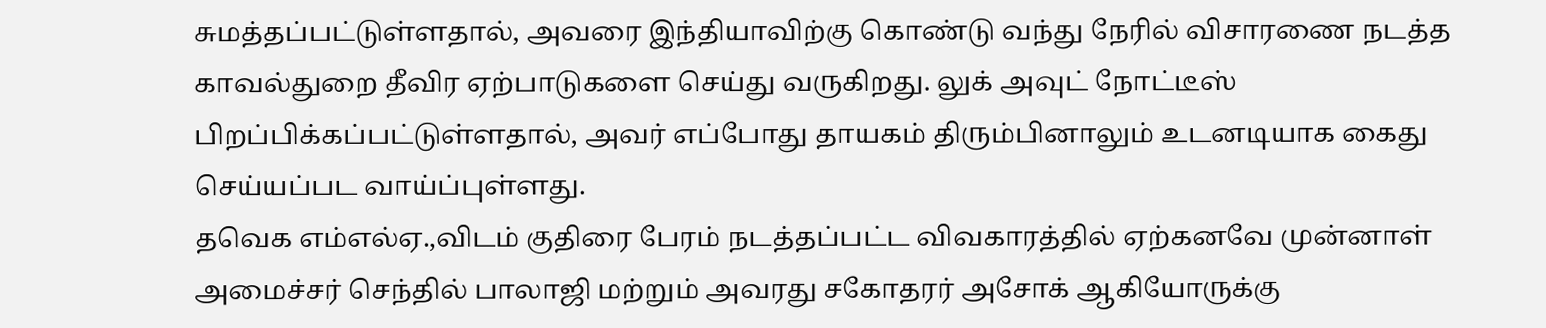சுமத்தப்பட்டுள்ளதால், அவரை இந்தியாவிற்கு கொண்டு வந்து நேரில் விசாரணை நடத்த காவல்துறை தீவிர ஏற்பாடுகளை செய்து வருகிறது. லுக் அவுட் நோட்டீஸ் பிறப்பிக்கப்பட்டுள்ளதால், அவர் எப்போது தாயகம் திரும்பினாலும் உடனடியாக கைது செய்யப்பட வாய்ப்புள்ளது.
தவெக எம்எல்ஏ.,விடம் குதிரை பேரம் நடத்தப்பட்ட விவகாரத்தில் ஏற்கனவே முன்னாள் அமைச்சர் செந்தில் பாலாஜி மற்றும் அவரது சகோதரர் அசோக் ஆகியோருக்கு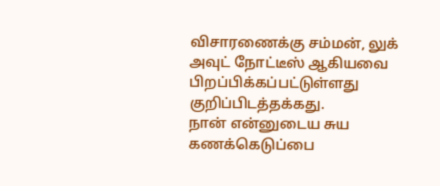விசாரணைக்கு சம்மன், லுக் அவுட் நோட்டீஸ் ஆகியவை பிறப்பிக்கப்பட்டுள்ளது குறிப்பிடத்தக்கது.
நான் என்னுடைய சுய கணக்கெடுப்பை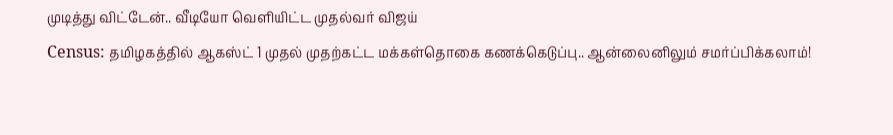முடித்து விட்டேன்.. வீடியோ வெளியிட்ட முதல்வர் விஜய்
Census: தமிழகத்தில் ஆகஸ்ட் 1 முதல் முதற்கட்ட மக்கள்தொகை கணக்கெடுப்பு.. ஆன்லைனிலும் சமர்ப்பிக்கலாம்!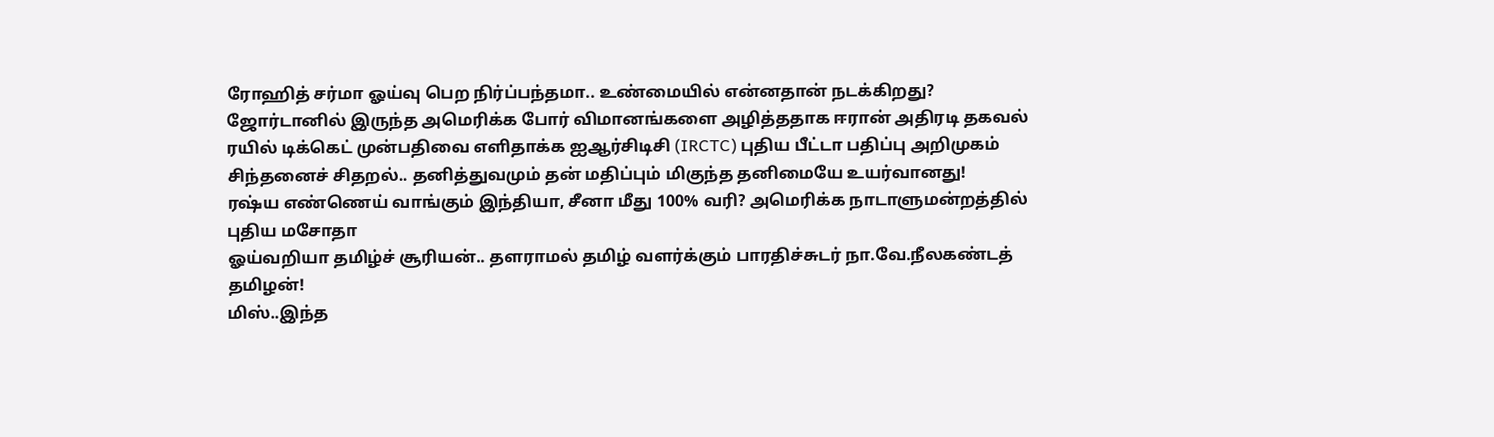ரோஹித் சர்மா ஓய்வு பெற நிர்ப்பந்தமா.. உண்மையில் என்னதான் நடக்கிறது?
ஜோர்டானில் இருந்த அமெரிக்க போர் விமானங்களை அழித்ததாக ஈரான் அதிரடி தகவல்
ரயில் டிக்கெட் முன்பதிவை எளிதாக்க ஐஆர்சிடிசி (IRCTC) புதிய பீட்டா பதிப்பு அறிமுகம்
சிந்தனைச் சிதறல்.. தனித்துவமும் தன் மதிப்பும் மிகுந்த தனிமையே உயர்வானது!
ரஷ்ய எண்ணெய் வாங்கும் இந்தியா, சீனா மீது 100% வரி? அமெரிக்க நாடாளுமன்றத்தில் புதிய மசோதா
ஓய்வறியா தமிழ்ச் சூரியன்.. தளராமல் தமிழ் வளர்க்கும் பாரதிச்சுடர் நா.வே.நீலகண்டத் தமிழன்!
மிஸ்..இந்த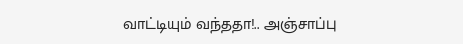வாட்டியும் வந்ததா!.. அஞ்சாப்பு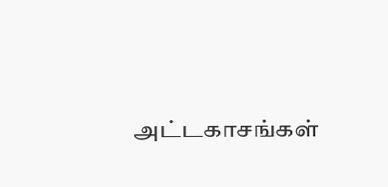அட்டகாசங்கள்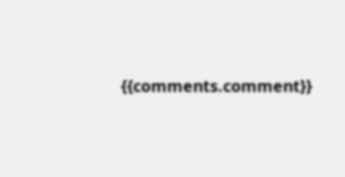{{comments.comment}}